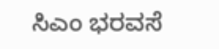ಸಿಎಂ ಭರವಸೆ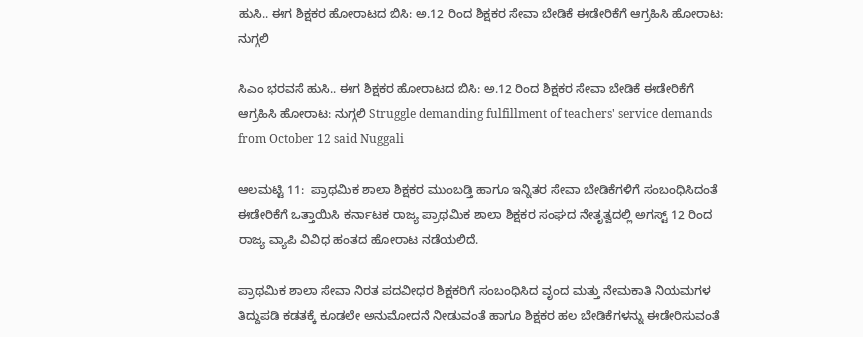ಹುಸಿ.. ಈಗ ಶಿಕ್ಷಕರ ಹೋರಾಟದ ಬಿಸಿ: ಅ.12 ರಿಂದ ಶಿಕ್ಷಕರ ಸೇವಾ ಬೇಡಿಕೆ ಈಡೇರಿಕೆಗೆ ಆಗ್ರಹಿಸಿ ಹೋರಾಟ: ನುಗ್ಗಲಿ

ಸಿಎಂ ಭರವಸೆ ಹುಸಿ.. ಈಗ ಶಿಕ್ಷಕರ ಹೋರಾಟದ ಬಿಸಿ: ಅ.12 ರಿಂದ ಶಿಕ್ಷಕರ ಸೇವಾ ಬೇಡಿಕೆ ಈಡೇರಿಕೆಗೆ ಆಗ್ರಹಿಸಿ ಹೋರಾಟ: ನುಗ್ಗಲಿ Struggle demanding fulfillment of teachers' service demands from October 12 said Nuggali

ಆಲಮಟ್ಟಿ 11:  ಪ್ರಾಥಮಿಕ ಶಾಲಾ ಶಿಕ್ಷಕರ ಮುಂಬಡ್ತಿ ಹಾಗೂ ಇನ್ನಿತರ ಸೇವಾ ಬೇಡಿಕೆಗಳಿಗೆ ಸಂಬಂಧಿಸಿದಂತೆ ಈಡೇರಿಕೆಗೆ ಒತ್ತಾಯಿಸಿ ಕರ್ನಾಟಕ ರಾಜ್ಯ ಪ್ರಾಥಮಿಕ ಶಾಲಾ ಶಿಕ್ಷಕರ ಸಂಘದ ನೇತೃತ್ವದಲ್ಲಿ ಅಗಸ್ಟ್‌ 12 ರಿಂದ ರಾಜ್ಯ ವ್ಯಾಪಿ ವಿವಿಧ ಹಂತದ ಹೋರಾಟ ನಡೆಯಲಿದೆ.

ಪ್ರಾಥಮಿಕ ಶಾಲಾ ಸೇವಾ ನಿರತ ಪದವೀಧರ ಶಿಕ್ಷಕರಿಗೆ ಸಂಬಂಧಿಸಿದ ವೃಂದ ಮತ್ತು ನೇಮಕಾತಿ ನಿಯಮಗಳ ತಿದ್ದುಪಡಿ ಕಡತಕ್ಕೆ ಕೂಡಲೇ ಅನುಮೋದನೆ ನೀಡುವಂತೆ ಹಾಗೂ ಶಿಕ್ಷಕರ ಹಲ ಬೇಡಿಕೆಗಳನ್ನು ಈಡೇರಿಸುವಂತೆ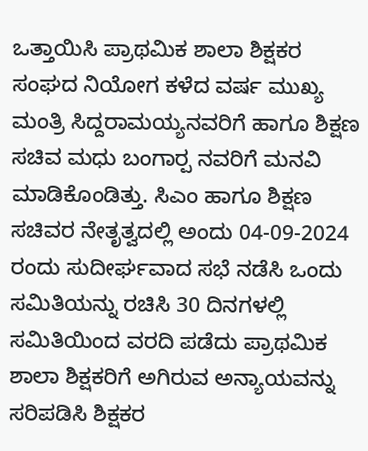ಒತ್ತಾಯಿಸಿ ಪ್ರಾಥಮಿಕ ಶಾಲಾ ಶಿಕ್ಷಕರ ಸಂಘದ ನಿಯೋಗ ಕಳೆದ ವರ್ಷ ಮುಖ್ಯ ಮಂತ್ರಿ ಸಿದ್ದರಾಮಯ್ಯನವರಿಗೆ ಹಾಗೂ ಶಿಕ್ಷಣ ಸಚಿವ ಮಧು ಬಂಗಾರ‍್ಪ ನವರಿಗೆ ಮನವಿ ಮಾಡಿಕೊಂಡಿತ್ತು. ಸಿಎಂ ಹಾಗೂ ಶಿಕ್ಷಣ ಸಚಿವರ ನೇತೃತ್ವದಲ್ಲಿ ಅಂದು 04-09-2024 ರಂದು ಸುದೀರ್ಘವಾದ ಸಭೆ ನಡೆಸಿ ಒಂದು ಸಮಿತಿಯನ್ನು ರಚಿಸಿ 30 ದಿನಗಳಲ್ಲಿ ಸಮಿತಿಯಿಂದ ವರದಿ ಪಡೆದು ಪ್ರಾಥಮಿಕ ಶಾಲಾ ಶಿಕ್ಷಕರಿಗೆ ಅಗಿರುವ ಅನ್ಯಾಯವನ್ನು ಸರಿಪಡಿಸಿ ಶಿಕ್ಷಕರ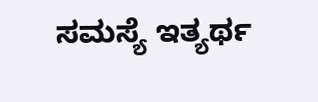ಸಮಸ್ಯೆ ಇತ್ಯರ್ಥ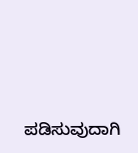ಪಡಿಸುವುದಾಗಿ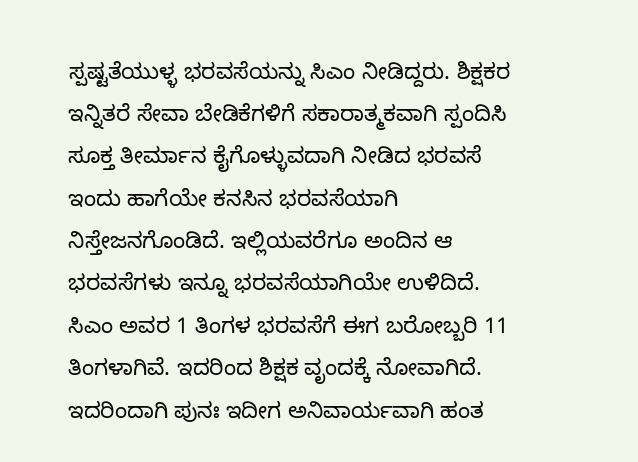ಸ್ಪಷ್ಟತೆಯುಳ್ಳ ಭರವಸೆಯನ್ನು ಸಿಎಂ ನೀಡಿದ್ದರು. ಶಿಕ್ಷಕರ ಇನ್ನಿತರೆ ಸೇವಾ ಬೇಡಿಕೆಗಳಿಗೆ ಸಕಾರಾತ್ಮಕವಾಗಿ ಸ್ಪಂದಿಸಿ ಸೂಕ್ತ ತೀರ್ಮಾನ ಕೈಗೊಳ್ಳುವದಾಗಿ ನೀಡಿದ ಭರವಸೆ ಇಂದು ಹಾಗೆಯೇ ಕನಸಿನ ಭರವಸೆಯಾಗಿ ನಿಸ್ತೇಜನಗೊಂಡಿದೆ. ಇಲ್ಲಿಯವರೆಗೂ ಅಂದಿನ ಆ ಭರವಸೆಗಳು ಇನ್ನೂ ಭರವಸೆಯಾಗಿಯೇ ಉಳಿದಿದೆ. ಸಿಎಂ ಅವರ 1 ತಿಂಗಳ ಭರವಸೆಗೆ ಈಗ ಬರೋಬ್ಬರಿ 11 ತಿಂಗಳಾಗಿವೆ. ಇದರಿಂದ ಶಿಕ್ಷಕ ವೃಂದಕ್ಕೆ ನೋವಾಗಿದೆ. ಇದರಿಂದಾಗಿ ಪುನಃ ಇದೀಗ ಅನಿವಾರ್ಯವಾಗಿ ಹಂತ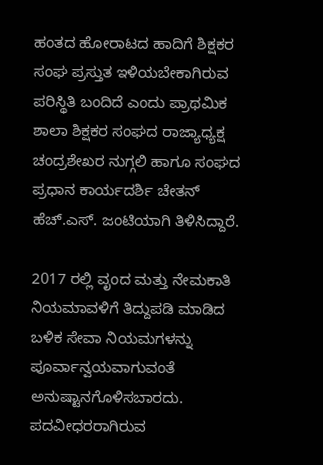ಹಂತದ ಹೋರಾಟದ ಹಾದಿಗೆ ಶಿಕ್ಷಕರ ಸಂಘ ಪ್ರಸ್ತುತ ಇಳಿಯಬೇಕಾಗಿರುವ ಪರಿಸ್ಥಿತಿ ಬಂದಿದೆ ಎಂದು ಪ್ರಾಥಮಿಕ ಶಾಲಾ ಶಿಕ್ಷಕರ ಸಂಘದ ರಾಜ್ಯಾಧ್ಯಕ್ಷ ಚಂದ್ರಶೇಖರ ನುಗ್ಗಲಿ ಹಾಗೂ ಸಂಘದ ಪ್ರಧಾನ ಕಾರ್ಯದರ್ಶಿ ಚೇತನ್ ಹೆಚ್‌.ಎಸ್‌. ಜಂಟಿಯಾಗಿ ತಿಳಿಸಿದ್ದಾರೆ.

2017 ರಲ್ಲಿ ವೃಂದ ಮತ್ತು ನೇಮಕಾತಿ ನಿಯಮಾವಳಿಗೆ ತಿದ್ದುಪಡಿ ಮಾಡಿದ ಬಳಿಕ ಸೇವಾ ನಿಯಮಗಳನ್ನು ಪೂರ್ವಾನ್ವಯವಾಗುವಂತೆ ಅನುಷ್ಟಾನಗೊಳಿಸಬಾರದು. ಪದವೀಧರರಾಗಿರುವ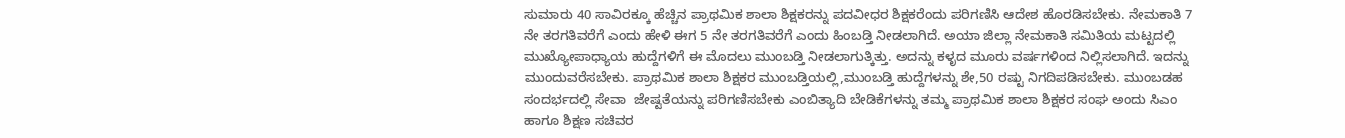ಸುಮಾರು 40 ಸಾವಿರಕ್ಕೂ ಹೆಚ್ಚಿನ ಪ್ರಾಥಮಿಕ ಶಾಲಾ ಶಿಕ್ಷಕರನ್ನು ಪದವೀಧರ ಶಿಕ್ಷಕರೆಂದು ಪರಿಗಣಿಸಿ ಆದೇಶ ಹೊರಡಿಸಬೇಕು. ನೇಮಕಾತಿ 7 ನೇ ತರಗತಿವರೆಗೆ ಎಂದು ಹೇಳಿ ಈಗ 5 ನೇ ತರಗತಿವರೆಗೆ ಎಂದು ಹಿಂಬಡ್ತಿ ನೀಡಲಾಗಿದೆ. ಅಯಾ ಜಿಲ್ಲಾ ನೇಮಕಾತಿ ಸಮಿತಿಯ ಮಟ್ಟದಲ್ಲಿ ಮುಖ್ಯೋಪಾಧ್ಯಾಯ ಹುದ್ದೆಗಳಿಗೆ ಈ ಮೊದಲು ಮುಂಬಡ್ತಿ ನೀಡಲಾಗುತ್ಕಿತ್ತು. ಅದನ್ನು ಕಳೃದ ಮೂರು ವರ್ಷಗಳಿಂದ ನಿಲ್ಲಿಸಲಾಗಿದೆ. ಇದನ್ನು ಮುಂದುವರೆಸಬೇಕು. ಪ್ರಾಥಮಿಕ ಶಾಲಾ ಶಿಕ್ಷಕರ ಮುಂಬಡ್ತಿಯಲ್ಲಿ,ಮುಂಬಡ್ತಿ ಹುದ್ದೆಗಳನ್ನು ಶೇ,50 ರಷ್ಟು ನಿಗದಿಪಡಿಸಬೇಕು. ಮುಂಬಡಹ ಸಂದರ್ಭದಲ್ಲಿ ಸೇವಾ  ಜೇಷ್ಟತೆಯನ್ನು ಪರಿಗಣಿಸಬೇಕು ಎಂಬಿತ್ಯಾದಿ ಬೇಡಿಕೆಗಳನ್ನು ತಮ್ಮ ಪ್ರಾಥಮಿಕ ಶಾಲಾ ಶಿಕ್ಷಕರ ಸಂಘ ಅಂದು ಸಿಎಂ ಹಾಗೂ ಶಿಕ್ಷಣ ಸಚಿವರ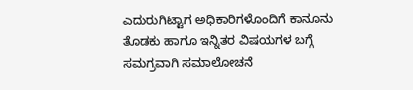ಎದುರುಗಿಟ್ಟಾಗ ಅಧಿಕಾರಿಗಳೊಂದಿಗೆ ಕಾನೂನು ತೊಡಕು ಹಾಗೂ ಇನ್ನಿತರ ವಿಷಯಗಳ ಬಗ್ಗೆ ಸಮಗ್ರವಾಗಿ ಸಮಾಲೋಚನೆ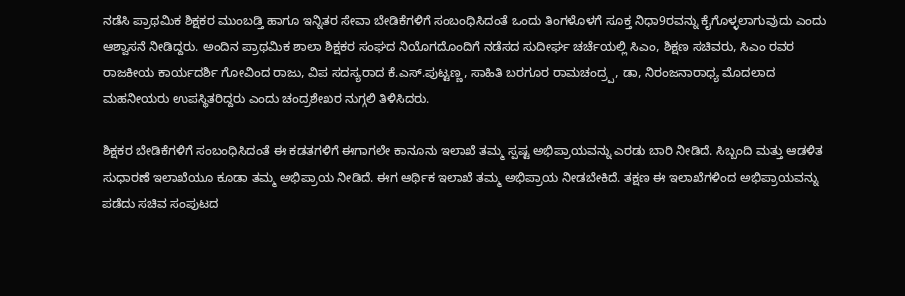ನಡೆಸಿ ಪ್ರಾಥಮಿಕ ಶಿಕ್ಷಕರ ಮುಂಬಡ್ತಿ ಹಾಗೂ ಇನ್ನಿತರ ಸೇವಾ ಬೇಡಿಕೆಗಳಿಗೆ ಸಂಬಂಧಿಸಿದಂತೆ ಒಂದು ತಿಂಗಳೊಳಗೆ ಸೂಕ್ತ ನಿಧಾ9ರವನ್ನು ಕೈಗೊಳ್ಳಲಾಗುವುದು ಎಂದು ಆಶ್ವಾಸನೆ ನೀಡಿದ್ದರು. ಅಂದಿನ ಪ್ರಾಥಮಿಕ ಶಾಲಾ ಶಿಕ್ಷಕರ ಸಂಘದ ನಿಯೊಗದೊಂದಿಗೆ ನಡೆಸದ ಸುದೀರ್ಘ ಚರ್ಚೆಯಲ್ಲಿ ಸಿಎಂ, ಶಿಕ್ಷಣ ಸಚಿವರು, ಸಿಎಂ ರವರ ರಾಜಕೀಯ ಕಾರ್ಯದರ್ಶಿ ಗೋವಿಂದ ರಾಜು, ವಿಪ ಸದಸ್ಯರಾದ ಕೆ.ಎಸ್‌.ಪುಟ್ಟಣ್ಣ, ಸಾಹಿತಿ ಬರಗೂರ ರಾಮಚಂದ್ರ‍್ಪ, ಡಾ, ನಿರಂಜನಾರಾಧ್ಯ ಮೊದಲಾದ ಮಹನೀಯರು ಉಪಸ್ಥಿತರಿದ್ದರು ಎಂದು ಚಂದ್ರಶೇಖರ ನುಗ್ಗಲಿ ತಿಳಿಸಿದರು.

ಶಿಕ್ಷಕರ ಬೇಡಿಕೆಗಳಿಗೆ ಸಂಬಂಧಿಸಿದಂತೆ ಈ ಕಡತಗಳಿಗೆ ಈಗಾಗಲೇ ಕಾನೂನು ಇಲಾಖೆ ತಮ್ಮ ಸ್ಪಷ್ಟ ಅಭಿಪ್ರಾಯವನ್ನು ಎರಡು ಬಾರಿ ನೀಡಿದೆ. ಸಿಬ್ಬಂದಿ ಮತ್ತು ಆಡಳಿತ ಸುಧಾರಣೆ ಇಲಾಖೆಯೂ ಕೂಡಾ ತಮ್ಮ ಅಭಿಪ್ರಾಯ ನೀಡಿದೆ. ಈಗ ಆರ್ಥಿಕ ಇಲಾಖೆ ತಮ್ಮ ಅಭಿಪ್ರಾಯ ನೀಡಬೇಕಿದೆ. ತಕ್ಷಣ ಈ ಇಲಾಖೆಗಳಿಂದ ಅಭಿಪ್ರಾಯವನ್ನು ಪಡೆದು ಸಚಿವ ಸಂಪುಟದ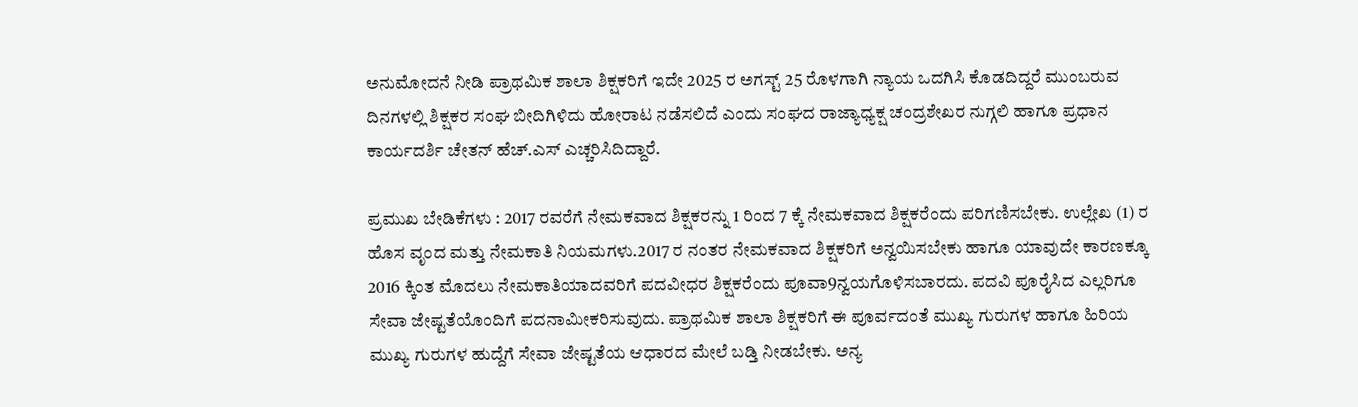ಅನುಮೋದನೆ ನೀಡಿ ಪ್ರಾಥಮಿಕ ಶಾಲಾ ಶಿಕ್ಷಕರಿಗೆ ಇದೇ 2025 ರ ಅಗಸ್ಟ್‌ 25 ರೊಳಗಾಗಿ ನ್ಯಾಯ ಒದಗಿಸಿ ಕೊಡದಿದ್ದರೆ ಮುಂಬರುವ ದಿನಗಳಲ್ಲಿ ಶಿಕ್ಷಕರ ಸಂಘ ಬೀದಿಗಿಳಿದು ಹೋರಾಟ ನಡೆಸಲಿದೆ ಎಂದು ಸಂಘದ ರಾಜ್ಯಾಧ್ಯಕ್ಷ ಚಂದ್ರಶೇಖರ ನುಗ್ಗಲಿ ಹಾಗೂ ಪ್ರಧಾನ ಕಾರ್ಯದರ್ಶಿ ಚೇತನ್ ಹೆಚ್‌.ಎಸ್ ಎಚ್ಚರಿಸಿದಿದ್ದಾರೆ.

ಪ್ರಮುಖ ಬೇಡಿಕೆಗಳು : 2017 ರವರೆಗೆ ನೇಮಕವಾದ ಶಿಕ್ಷಕರನ್ನು 1 ರಿಂದ 7 ಕ್ಕೆ ನೇಮಕವಾದ ಶಿಕ್ಷಕರೆಂದು ಪರಿಗಣಿಸಬೇಕು. ಉಲ್ಲೇಖ (1) ರ ಹೊಸ ವೃಂದ ಮತ್ತು ನೇಮಕಾತಿ ನಿಯಮಗಳು.2017 ರ ನಂತರ ನೇಮಕವಾದ ಶಿಕ್ಷಕರಿಗೆ ಅನ್ವಯಿಸಬೇಕು ಹಾಗೂ ಯಾವುದೇ ಕಾರಣಕ್ಕೂ 2016 ಕ್ಕಿಂತ ಮೊದಲು ನೇಮಕಾತಿಯಾದವರಿಗೆ ಪದವೀಧರ ಶಿಕ್ಷಕರೆಂದು ಪೂವಾ9ನ್ವಯಗೊಳಿಸಬಾರದು. ಪದವಿ ಪೂರೈಸಿದ ಎಲ್ಲರಿಗೂ ಸೇವಾ ಜೇಷ್ಟತೆಯೊಂದಿಗೆ ಪದನಾಮೀಕರಿಸುವುದು. ಪ್ರಾಥಮಿಕ ಶಾಲಾ ಶಿಕ್ಷಕರಿಗೆ ಈ ಪೂರ್ವದಂತೆ ಮುಖ್ಯ ಗುರುಗಳ ಹಾಗೂ ಹಿರಿಯ ಮುಖ್ಯ ಗುರುಗಳ ಹುದ್ದೆಗೆ ಸೇವಾ ಜೇಷ್ಟತೆಯ ಆಧಾರದ ಮೇಲೆ ಬಡ್ತಿ ನೀಡಬೇಕು. ಅನ್ಯ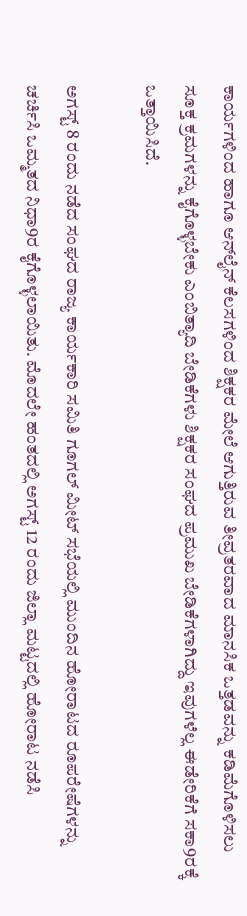ಕಾರ್ಯಗಳಿಂದ ಹಾಗೂ ಆನ್‌ಲೈನ್ ಕೆಲಸಗಳಿಂದ ಶಿಕ್ಷಕರ ಮೇಲೆ ಆಗುತ್ತಿರುವ ತೀವ್ರತರವಾದ ಮಾನಸಿಕ ಒತ್ತಡವನ್ನು ಕಡಿಮೆಗೊಳಿಸಲು ಸೂಕ್ತ ಕ್ರಮಗಳನ್ನು ಕೈಗೊಳ್ಳಬೇಕು ಎಂಬಿತ್ಯಾದಿ ಬೇಡಿಕೆಗಳು ಶಿಕ್ಷಕರ ಸಂಘದ ಪ್ರಮುಖ ಬೇಡಿಕೆಗಳಾಗಿದ್ದು ಇವುಗಳೆಲ್ಲ ಈಡೇರಿಕೆಗೆ ಸಕಾ9ರಕ್ಕೆ ಒತ್ತಾಯಿಸಿದೆ.

ಅಗಸ್ಟ್‌ 8 ರಂದು ನಡೆದ ಸಂಘದ ರಾಜ್ಯ ಕಾರ್ಯಕಾರಿ ಸಮಿತಿ ಗೂಗಲ್ ಮೀಟ್ ಸಭೆಯಲ್ಲಿ ಮುಂದಿನ ಹೋರಾಟದ ರೂಪರೇಷೆಗಳನ್ನು ಚರ್ಚಿಸಿ ಒಮ್ಮತದ ನಿಧಾ9ರ ಕೈಗೊಳ್ಳಲಾಯಿತು. ಮೊದಲೇ ಹಂತದಲ್ಲಿ ಅಗಸ್ಟ್‌ 12 ರಂದು ಜಿಲ್ಲಾ ಮಟ್ಟದಲ್ಲಿ ಹೋರಾಟ ನಡೆಸಿ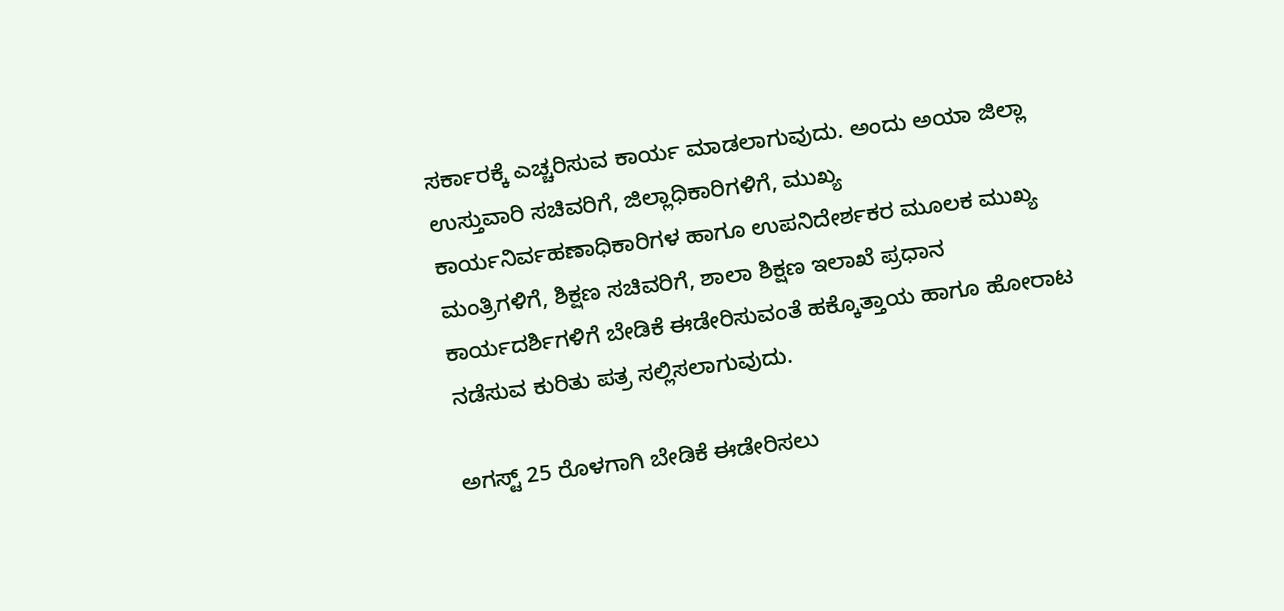ಸರ್ಕಾರಕ್ಕೆ ಎಚ್ಚರಿಸುವ ಕಾರ್ಯ ಮಾಡಲಾಗುವುದು. ಅಂದು ಅಯಾ ಜಿಲ್ಲಾ ಉಸ್ತುವಾರಿ ಸಚಿವರಿಗೆ, ಜಿಲ್ಲಾಧಿಕಾರಿಗಳಿಗೆ, ಮುಖ್ಯ ಕಾರ್ಯನಿರ್ವಹಣಾಧಿಕಾರಿಗಳ ಹಾಗೂ ಉಪನಿದೇರ್ಶಕರ ಮೂಲಕ ಮುಖ್ಯ ಮಂತ್ರಿಗಳಿಗೆ, ಶಿಕ್ಷಣ ಸಚಿವರಿಗೆ, ಶಾಲಾ ಶಿಕ್ಷಣ ಇಲಾಖೆ ಪ್ರಧಾನ ಕಾರ್ಯದರ್ಶಿಗಳಿಗೆ ಬೇಡಿಕೆ ಈಡೇರಿಸುವಂತೆ ಹಕ್ಕೊತ್ತಾಯ ಹಾಗೂ ಹೋರಾಟ ನಡೆಸುವ ಕುರಿತು ಪತ್ರ ಸಲ್ಲಿಸಲಾಗುವುದು.

ಅಗಸ್ಟ್‌ 25 ರೊಳಗಾಗಿ ಬೇಡಿಕೆ ಈಡೇರಿಸಲು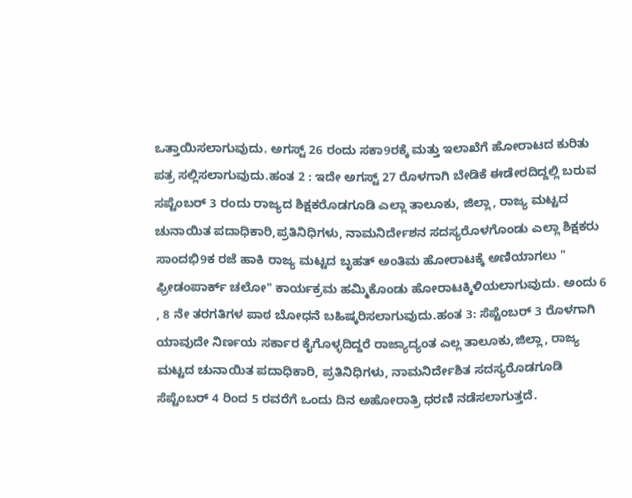ಒತ್ತಾಯಿಸಲಾಗುವುದು. ಅಗಸ್ಟ್‌ 26 ರಂದು ಸಕಾ9ರಕ್ಕೆ ಮತ್ತು ಇಲಾಖೆಗೆ ಹೋರಾಟದ ಕುರಿತು ಪತ್ರ ಸಲ್ಲಿಸಲಾಗುವುದು.ಹಂತ 2 : ಇದೇ ಅಗಸ್ಟ್‌ 27 ರೊಳಗಾಗಿ ಬೇಡಿಕೆ ಈಡೇರದಿದ್ದಲ್ಲಿ ಬರುವ ಸಪ್ಟೆಂಬರ್ 3 ರಂದು ರಾಜ್ಯದ ಶಿಕ್ಷಕರೊಡಗೂಡಿ ಎಲ್ಲಾ ತಾಲೂಕು, ಜಿಲ್ಲಾ, ರಾಜ್ಯ ಮಟ್ಟದ ಚುನಾಯಿತ ಪದಾಧಿಕಾರಿ,ಪ್ರತಿನಿಧಿಗಳು, ನಾಮನಿರ್ದೇಶನ ಸದಸ್ಯರೊಳಗೊಂಡು ಎಲ್ಲಾ ಶಿಕ್ಷಕರು ಸಾಂದಭಿ9ಕ ರಜೆ ಹಾಕಿ ರಾಜ್ಯ ಮಟ್ಟದ ಬೃಹತ್ ಅಂತಿಮ ಹೋರಾಟಕ್ಕೆ ಅಣಿಯಾಗಲು " ಫ್ರೀಡಂಪಾರ್ಕ್‌ ಚಲೋ" ಕಾರ್ಯಕ್ರಮ ಹಮ್ಮಿಕೊಂಡು ಹೋರಾಟಕ್ಕಿಳಿಯಲಾಗುವುದು. ಅಂದು 6 , 8 ನೇ ತರಗತಿಗಳ ಪಾಠ ಬೋಧನೆ ಬಹಿಷ್ಕರಿಸಲಾಗುವುದು.ಹಂತ 3: ಸೆಪ್ಟೆಂಬರ್ 3 ರೊಳಗಾಗಿ ಯಾವುದೇ ನಿರ್ಣಯ ಸರ್ಕಾರ ಕೈಗೊಳ್ಳದಿದ್ದರೆ ರಾಜ್ಯಾದ್ಯಂತ ಎಲ್ಲ ತಾಲೂಕು,ಜಿಲ್ಲಾ, ರಾಜ್ಯ ಮಟ್ಟದ ಚುನಾಯಿತ ಪದಾಧಿಕಾರಿ, ಪ್ರತಿನಿಧಿಗಳು, ನಾಮನಿರ್ದೇಶಿತ ಸದಸ್ಯರೊಡಗೂಡಿ ಸೆಪ್ಟೆಂಬರ್ 4 ರಿಂದ 5 ರವರೆಗೆ ಒಂದು ದಿನ ಅಹೋರಾತ್ರಿ ಧರಣಿ ನಡೆಸಲಾಗುತ್ತದೆ.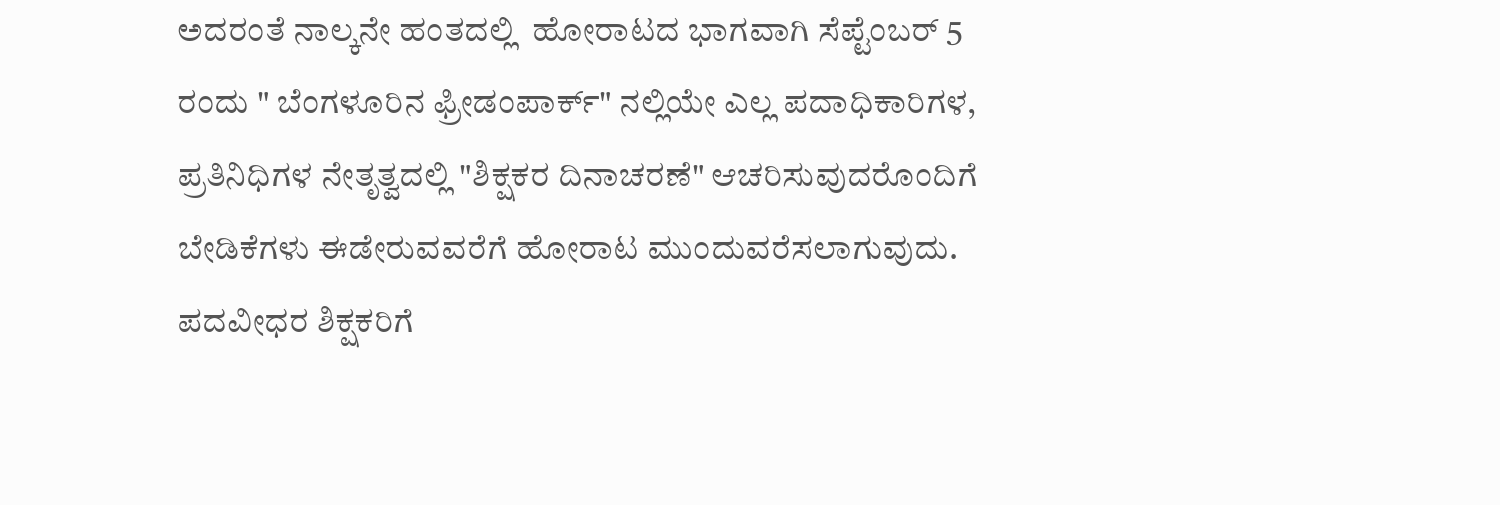ಅದರಂತೆ ನಾಲ್ಕನೇ ಹಂತದಲ್ಲಿ  ಹೋರಾಟದ ಭಾಗವಾಗಿ ಸೆಪ್ಟೆಂಬರ್ 5 ರಂದು " ಬೆಂಗಳೂರಿನ ಫ್ರೀಡಂಪಾರ್ಕ್‌" ನಲ್ಲಿಯೇ ಎಲ್ಲ ಪದಾಧಿಕಾರಿಗಳ, ಪ್ರತಿನಿಧಿಗಳ ನೇತೃತ್ವದಲ್ಲಿ "ಶಿಕ್ಷಕರ ದಿನಾಚರಣೆ" ಆಚರಿಸುವುದರೊಂದಿಗೆ ಬೇಡಿಕೆಗಳು ಈಡೇರುವವರೆಗೆ ಹೋರಾಟ ಮುಂದುವರೆಸಲಾಗುವುದು. ಪದವೀಧರ ಶಿಕ್ಷಕರಿಗೆ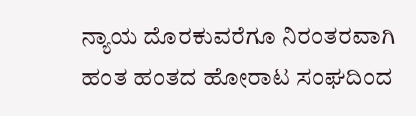ನ್ಯಾಯ ದೊರಕುವರೆಗೂ ನಿರಂತರವಾಗಿ ಹಂತ ಹಂತದ ಹೋರಾಟ ಸಂಘದಿಂದ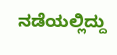ನಡೆಯಲ್ಲಿದ್ದು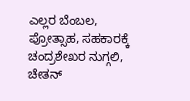ಎಲ್ಲರ ಬೆಂಬಲ, ಪ್ರೋತ್ಸಾಹ, ಸಹಕಾರಕ್ಕೆ ಚಂದ್ರಶೇಖರ ನುಗ್ಗಲಿ, ಚೇತನ್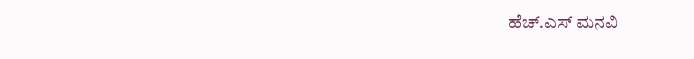ಹೆಚ್‌.ಎಸ್ ಮನವಿ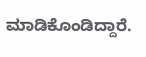ಮಾಡಿಕೊಂಡಿದ್ದಾರೆ.